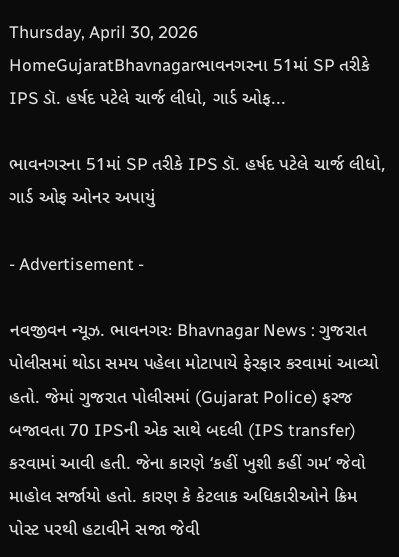Thursday, April 30, 2026
HomeGujaratBhavnagarભાવનગરના 51માં SP તરીકે IPS ડૉ. હર્ષદ પટેલે ચાર્જ લીધો, ગાર્ડ ઓફ...

ભાવનગરના 51માં SP તરીકે IPS ડૉ. હર્ષદ પટેલે ચાર્જ લીધો, ગાર્ડ ઓફ ઓનર અપાયું

- Advertisement -

નવજીવન ન્યૂઝ. ભાવનગરઃ Bhavnagar News : ગુજરાત પોલીસમાં થોડા સમય પહેલા મોટાપાયે ફેરફાર કરવામાં આવ્યો હતો. જેમાં ગુજરાત પોલીસમાં (Gujarat Police) ફરજ બજાવતા 70 IPSની એક સાથે બદલી (IPS transfer) કરવામાં આવી હતી. જેના કારણે ‘કહીં ખુશી કહીં ગમ’ જેવો માહોલ સર્જાયો હતો. કારણ કે કેટલાક અધિકારીઓને ક્રિમ પોસ્ટ પરથી હટાવીને સજા જેવી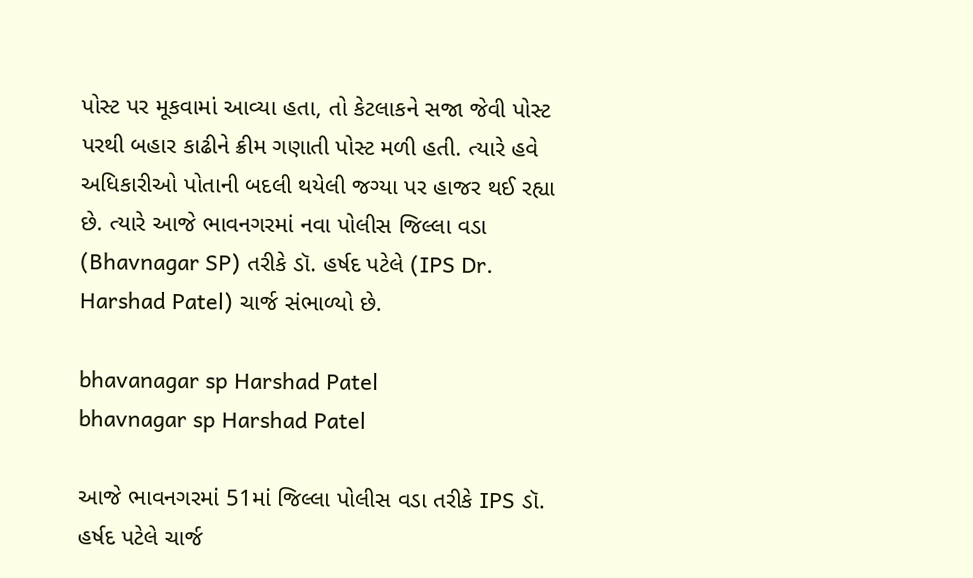પોસ્ટ પર મૂકવામાં આવ્યા હતા, તો કેટલાકને સજા જેવી પોસ્ટ પરથી બહાર કાઢીને ક્રીમ ગણાતી પોસ્ટ મળી હતી. ત્યારે હવે અધિકારીઓ પોતાની બદલી થયેલી જગ્યા પર હાજર થઈ રહ્યા છે. ત્યારે આજે ભાવનગરમાં નવા પોલીસ જિલ્લા વડા (Bhavnagar SP) તરીકે ડૉ. હર્ષદ પટેલે (IPS Dr. Harshad Patel) ચાર્જ સંભાળ્યો છે.

bhavanagar sp Harshad Patel
bhavnagar sp Harshad Patel

આજે ભાવનગરમાં 51માં જિલ્લા પોલીસ વડા તરીકે IPS ડૉ. હર્ષદ પટેલે ચાર્જ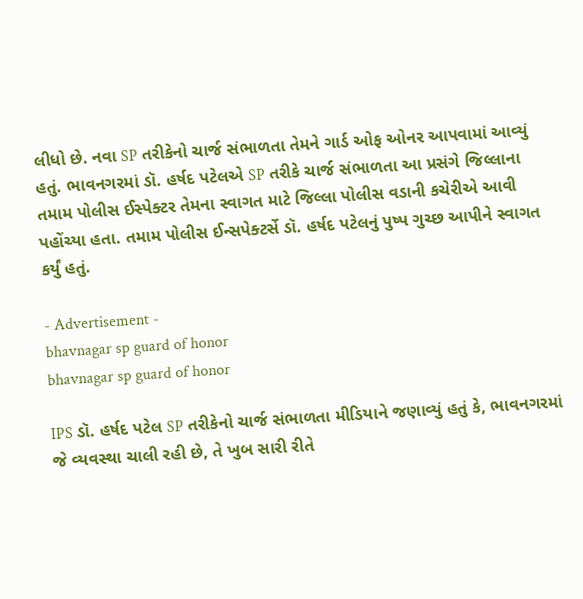લીધો છે. નવા SP તરીકેનો ચાર્જ સંભાળતા તેમને ગાર્ડ ઓફ ઓનર આપવામાં આવ્યું હતું. ભાવનગરમાં ડૉ. હર્ષદ પટેલએ SP તરીકે ચાર્જ સંભાળતા આ પ્રસંગે જિલ્લાના તમામ પોલીસ ઈસ્પેક્ટર તેમના સ્વાગત માટે જિલ્લા પોલીસ વડાની કચેરીએ આવી પહોંચ્યા હતા. તમામ પોલીસ ઈન્સપેક્ટર્સે ડૉ. હર્ષદ પટેલનું પુષ્પ ગુચ્છ આપીને સ્વાગત કર્યું હતું.

- Advertisement -
bhavnagar sp guard of honor
bhavnagar sp guard of honor

IPS ડૉ. હર્ષદ પટેલ SP તરીકેનો ચાર્જ સંભાળતા મીડિયાને જણાવ્યું હતું કે, ભાવનગરમાં જે વ્યવસ્થા ચાલી રહી છે, તે ખુબ સારી રીતે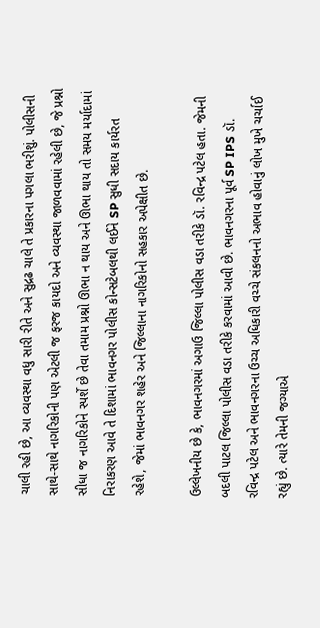ચાલી રહી છે, આ વ્યવસ્થા વધુ સારી રીતે અને સુદ્રઢ ચાલે તે પ્રકારના પગલા ભરીશું. પોલીસની સાથે-સાથે નાગરિકોની પણ એટલી જ ફરજ કાયદો અને વ્યવસ્થા જાળવવામાં રહેલી છે, જે પ્રશ્નો સીધા જ નાગરિકોને સ્પર્શે છે તેવા તમામ પ્રશ્નો ઊભા ન થાય અને ઊભા થાય તો સમય મર્યાદામાં નિરાકરણ આવે તે દિશામાં ભાવનગર પોલીસ કોન્સટેબલથી લઈને SP સુધી સદાય કાર્યરત રહેશે, જેમાં ભાવનગર શહેર અને જિલ્લાના નાગરિકોનો સહકાર અપેક્ષીત છે.

ઉલ્લેખનીય છે કે, ભાવનગરમાં અગાઉ જિલ્લા પોલીસ વડા તરીકે ડૉ. રવિન્દ્ર પટેલ હતા. જેમની બદલી પાટલ જિલ્લા પોલીસ વડા તરીકે કરવામાં આવી છે. ભાવનગરના પૂર્વ SP IPS ડૉ. રવિન્દ્ર પટેલ અને ભાવનગરના ઉચ્ચ અધિકારી વચ્ચે સંકલનનો અભાવ હોવાનું લોખ મુખે ચર્ચાઈ રહ્યું છે. ત્યારે તેમની જગ્યાએ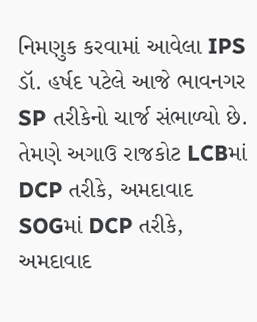નિમણુક કરવામાં આવેલા IPS ડૉ. હર્ષદ પટેલે આજે ભાવનગર SP તરીકેનો ચાર્જ સંભાળ્યો છે. તેમણે અગાઉ રાજકોટ LCBમાં DCP તરીકે, અમદાવાદ SOGમાં DCP તરીકે, અમદાવાદ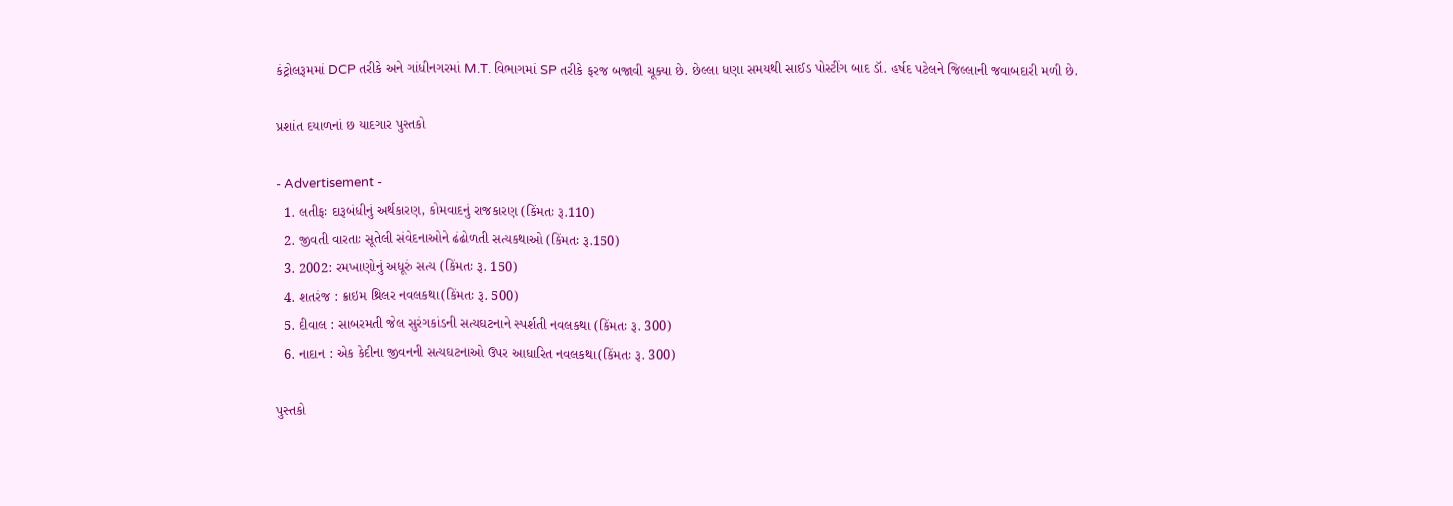કંટ્રોલરૂમમાં DCP તરીકે અને ગાંધીનગરમાં M.T. વિભાગમાં SP તરીકે ફરજ બજાવી ચૂક્યા છે. છેલ્લા ધણા સમયથી સાઈડ પોસ્ટીંગ બાદ ડૉ. હર્ષદ પટેલને જિલ્લાની જવાબદારી મળી છે.

પ્રશાંત દયાળનાં છ યાદગાર પુસ્તકો

- Advertisement -
  1. લતીફઃ દારૂબંધીનું અર્થકારણ, કોમવાદનું રાજકારણ (કિંમતઃ રૂ.110)
  2. જીવતી વારતાઃ સૂતેલી સંવેદનાઓને ઢંઢોળતી સત્યકથાઓ (કિંમતઃ રૂ.150)
  3. 2002: રમખાણોનું અધૂરું સત્ય (કિંમતઃ રૂ. 150)
  4. શતરંજ : ક્રાઇમ થ્રિલર નવલકથા(કિંમતઃ રૂ. 500)
  5. દીવાલ : સાબરમતી જેલ સુરંગકાંડની સત્યઘટનાને સ્પર્શતી નવલકથા (કિંમતઃ રૂ. 300)
  6. નાદાન : એક કેદીના જીવનની સત્યઘટનાઓ ઉપર આધારિત નવલકથા(કિંમતઃ રૂ. 300)

પુસ્તકો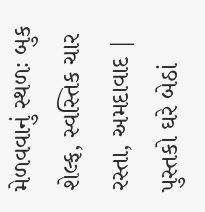મેળવવાનું સ્થળઃ બુક શેલ્ફ, સ્વસ્તિક ચાર રસ્તા, અમદાવાદ | પુસ્તકો ઘરે બેઠાં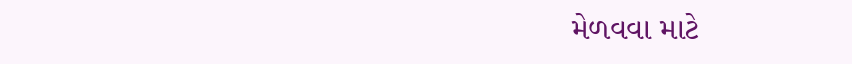મેળવવા માટે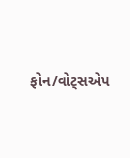ફોન/વોટ્સએપ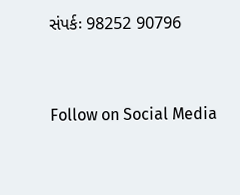સંપર્કઃ 98252 90796



Follow on Social Media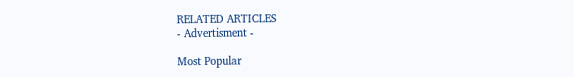RELATED ARTICLES
- Advertisment -

Most Popular